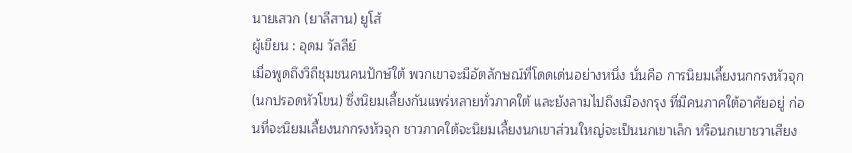นายเสวก (ยาลีสาน) ยูโส้
ผู้เขียน : อุดม วัลลีย์
เมื่อพูดถึงวิถีชุมชนคนปักษ์ใต้ พวกเขาจะมีอัตลักษณ์ที่โดดเด่นอย่างหนึ่ง นั่นคือ การนิยมเลี้ยงนกกรงหัวจุก (นกปรอดหัวโขน) ซึ่งนิยมเลี้ยงกันแพร่หลายทั่วภาคใต้ และยังลามไปถึงเมืองกรุง ที่มีคนภาคใต้อาศัยอยู่ ก่อนที่จะนิยมเลี้ยงนกกรงหัวจุก ชาวภาคใต้จะนิยมเลี้ยงนกเขาส่วนใหญ่จะเป็นนกเขาเล็ก หรือนกเขาชวาเสียง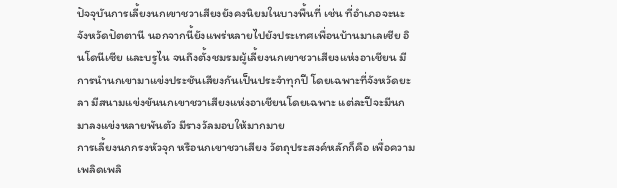ปัจจุบันการเลี้ยงนกเขาชวาเสียงยังคงนิยมในบางพื้นที่ เช่น ที่อำเภอจะนะ จังหวัดปัตตานี นอกจากนี้ยังแพร่หลายไปยังประเทศเพื่อนบ้านมาเลเซีย อินโดนีเซีย และบรูไน จนถึงตั้งชมรมผู้เลี้ยงนกเขาชวาเสียงแห่งอาเชียน มีการนำนกเขามาแข่งประชันเสียงกันเป็นประจำทุกปี โดยเฉพาะที่จังหวัดยะลา มีสนามแข่งขันนกเขาชวาเสียงแห่งอาเชียนโดยเฉพาะ แต่ละปีจะมีนกมาลงแข่งหลายพันตัว มีรางวัลมอบให้มากมาย
การเลี้ยงนกกรงหัวจุก หรือนกเขาชวาเสียง วัตถุประสงค์หลักก็คือ เพื่อความเพลิดเพลิ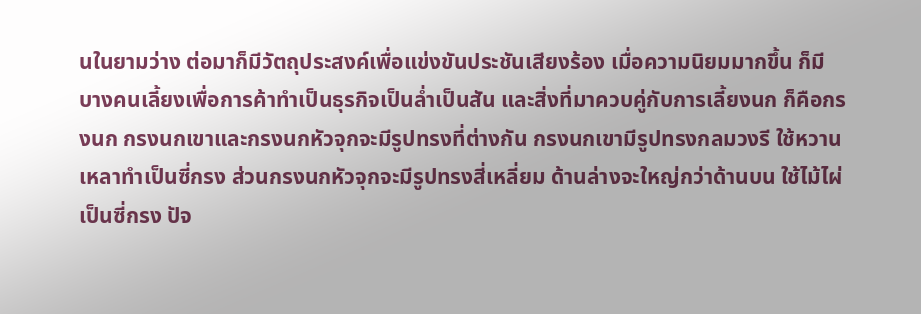นในยามว่าง ต่อมาก็มีวัตถุประสงค์เพื่อแข่งขันประชันเสียงร้อง เมื่อความนิยมมากขึ้น ก็มีบางคนเลี้ยงเพื่อการค้าทำเป็นธุรกิจเป็นล่ำเป็นสัน และสิ่งที่มาควบคู่กับการเลี้ยงนก ก็คือกรงนก กรงนกเขาและกรงนกหัวจุกจะมีรูปทรงที่ต่างกัน กรงนกเขามีรูปทรงกลมวงรี ใช้หวานเหลาทำเป็นซี่กรง ส่วนกรงนกหัวจุกจะมีรูปทรงสี่เหลี่ยม ด้านล่างจะใหญ่กว่าด้านบน ใช้ไม้ไผ่เป็นซี่กรง ปัจ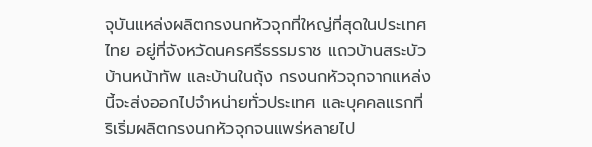จุบันแหล่งผลิตกรงนกหัวจุกที่ใหญ่ที่สุดในประเทศไทย อยู่ที่จังหวัดนครศรีธรรมราช แถวบ้านสระบัว บ้านหน้าทัพ และบ้านในถุ้ง กรงนกหัวจุกจากแหล่งนี้จะส่งออกไปจำหน่ายทั่วประเทศ และบุคคลแรกที่ริเริ่มผลิตกรงนกหัวจุกจนแพร่หลายไป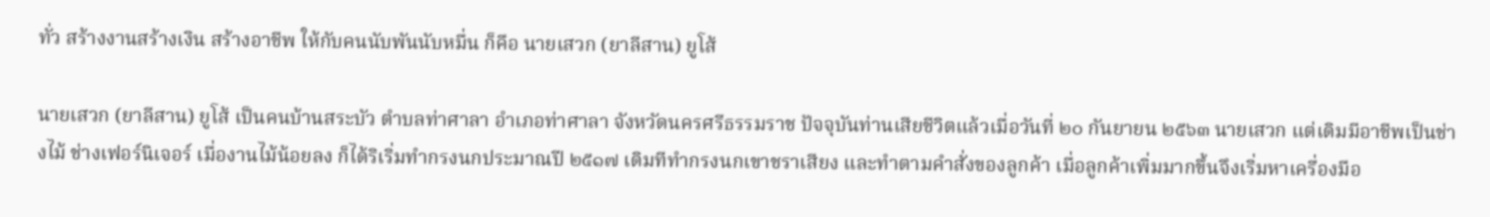ทั่ว สร้างงานสร้างเงิน สร้างอาชีพ ให้กับคนนับพันนับหมื่น ก็คือ นายเสวก (ยาลีสาน) ยูโส้

นายเสวก (ยาลีสาน) ยูโส้ เป็นคนบ้านสระบัว ตำบลท่าศาลา อำเภอท่าศาลา จังหวัดนครศรีธรรมราช ปัจจุบันท่านเสียชีวิตแล้วเมื่อวันที่ ๒๐ กันยายน ๒๕๖๓ นายเสวก แต่เดิมมีอาชีพเป็นช่างไม้ ช่างเฟอร์นิเจอร์ เมื่องานไม้น้อยลง ก็ได้ริเริ่มทำกรงนกประมาณปี ๒๕๑๗ เดิมทีทำกรงนกเขาชราเสียง และทำตามคำสั่งของลูกค้า เมื่อลูกค้าเพิ่มมากขึ้นจึงเริ่มหาเครื่องมือ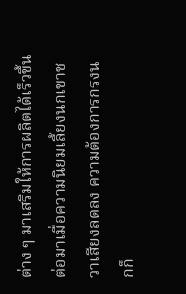ต่าง ๆ มาเสริมให้การผลิตได้เร็วขึ้น ต่อมาเมื่อความนิยมเลี้ยงนกเขาชวาเสียงลดลง ความต้องการกรงนกก็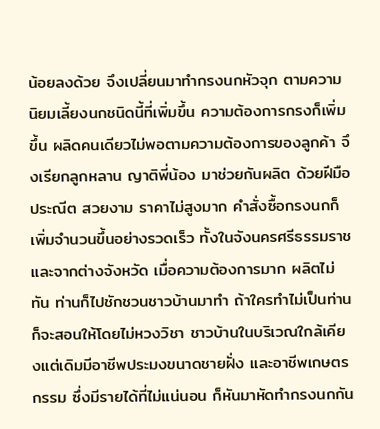น้อยลงด้วย จึงเปลี่ยนมาทำกรงนกหัวจุก ตามความนิยมเลี้ยงนกชนิดนี้ที่เพิ่มขึ้น ความต้องการกรงก็เพิ่มขึ้น ผลิดคนเดียวไม่พอตามความต้องการของลูกค้า จึงเรียกลูกหลาน ญาติพี่น้อง มาช่วยกันผลิต ด้วยฝีมือประณีต สวยงาม ราคาไม่สูงมาก คำสั่งซื้อกรงนกก็เพิ่มจำนวนขึ้นอย่างรวดเร็ว ทั้งในจังนครศรีธรรมราชและจากต่างจังหวัด เมื่อความต้องการมาก ผลิตไม่ทัน ท่านก็ไปชักชวนชาวบ้านมาทำ ถ้าใครทำไม่เป็นท่านก็จะสอนให้โดยไม่หวงวิชา ชาวบ้านในบริเวณใกล้เคียงแต่เดิมมีอาชีพประมงขนาดชายฝั่ง และอาชีพเกษตรกรรม ซึ่งมีรายได้ที่ไม่แน่นอน ก็หันมาหัดทำกรงนกกัน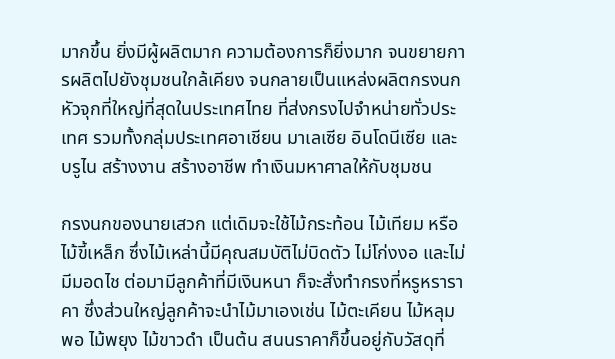มากขึ้น ยิ่งมีผู้ผลิตมาก ความต้องการก็ยิ่งมาก จนขยายการผลิตไปยังชุมชนใกล้เคียง จนกลายเป็นแหล่งผลิตกรงนกหัวจุกที่ใหญ่ที่สุดในประเทศไทย ที่ส่งกรงไปจำหน่ายทั่วประเทศ รวมทั้งกลุ่มประเทศอาเชียน มาเลเซีย อินโดนีเซีย และบรูไน สร้างงาน สร้างอาชีพ ทำเงินมหาศาลให้กับชุมชน

กรงนกของนายเสวก แต่เดิมจะใช้ไม้กระท้อน ไม้เทียม หรือไม้ขี้เหล็ก ซึ่งไม้เหล่านี้มีคุณสมบัติไม่บิดตัว ไม่โก่งงอ และไม่มีมอดไช ต่อมามีลูกค้าที่มีเงินหนา ก็จะสั่งทำกรงที่หรูหราราคา ซึ่งส่วนใหญ่ลูกค้าจะนำไม้มาเองเช่น ไม้ตะเคียน ไม้หลุมพอ ไม้พยุง ไม้ขาวดำ เป็นต้น สนนราคาก็ขึ้นอยู่กับวัสดุที่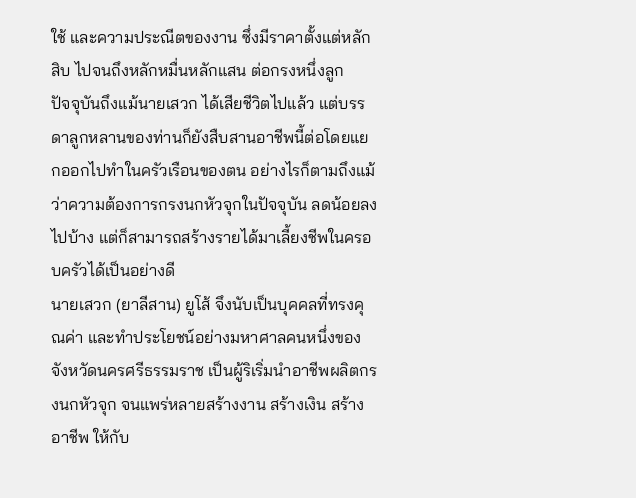ใช้ และความประณีตของงาน ซึ่งมีราคาตั้งแต่หลักสิบ ไปจนถึงหลักหมื่นหลักแสน ต่อกรงหนึ่งลูก
ปัจจุบันถึงแม้นายเสวก ได้เสียชีวิตไปแล้ว แต่บรรดาลูกหลานของท่านก็ยังสืบสานอาชีพนี้ต่อโดยแยกออกไปทำในครัวเรือนของตน อย่างไรก็ตามถึงแม้ว่าความต้องการกรงนกหัวจุกในปัจจุบัน ลดน้อยลงไปบ้าง แต่ก็สามารถสร้างรายได้มาเลี้ยงชีพในครอบครัวได้เป็นอย่างดี
นายเสวก (ยาลีสาน) ยูโส้ จึงนับเป็นบุคคลที่ทรงคุณค่า และทำประโยชน์อย่างมหาศาลคนหนึ่งของจังหวัดนครศรีธรรมราช เป็นผู้ริเริ่มนำอาชีพผลิตกรงนกหัวจุก จนแพร่หลายสร้างงาน สร้างเงิน สร้างอาชีพ ให้กับ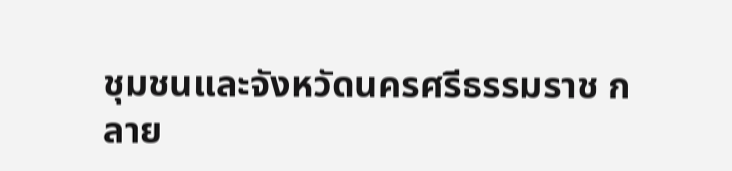ชุมชนและจังหวัดนครศรีธรรมราช กลาย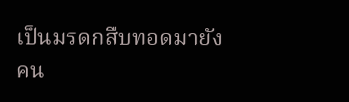เป็นมรดกสืบทอดมายังคน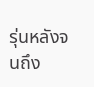รุ่นหลังจนถึง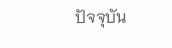ปัจจุบัน